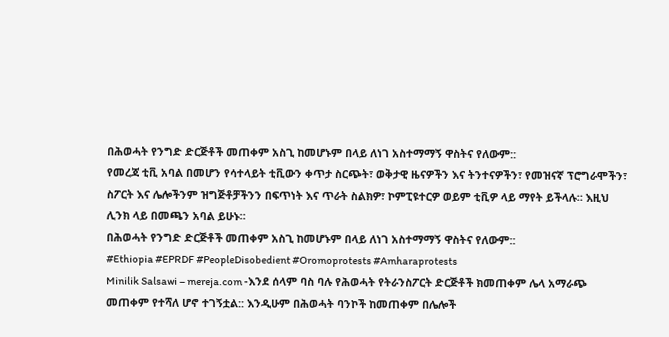በሕወሓት የንግድ ድርጅቶች መጠቀም አስጊ ከመሆኑም በላይ ለነገ አስተማማኝ ዋስትና የለውም::
የመረጃ ቲቪ አባል በመሆን የሳተላይት ቲቪውን ቀጥታ ስርጭት፣ ወቅታዊ ዜናዎችን እና ትንተናዎችን፣ የመዝናኛ ፕሮግራሞችን፣ ስፖርት እና ሌሎችንም ዝግጅቶቻችንን በፍጥነት እና ጥራት ስልክዎ፣ ኮምፒዩተርዎ ወይም ቲቪዎ ላይ ማየት ይችላሉ። እዚህ ሊንክ ላይ በመጫን አባል ይሁኑ።
በሕወሓት የንግድ ድርጅቶች መጠቀም አስጊ ከመሆኑም በላይ ለነገ አስተማማኝ ዋስትና የለውም::
#Ethiopia #EPRDF #PeopleDisobedient #Oromoprotests #Amharaprotests
Minilik Salsawi – mereja.com -እንደ ሰላም ባስ ባሉ የሕወሓት የትራንስፖርት ድርጅቶች ክመጠቀም ሌላ አማራጭ መጠቀም የተሻለ ሆኖ ተገኝቷል:: እንዲሁም በሕወሓት ባንኮች ከመጠቀም በሌሎች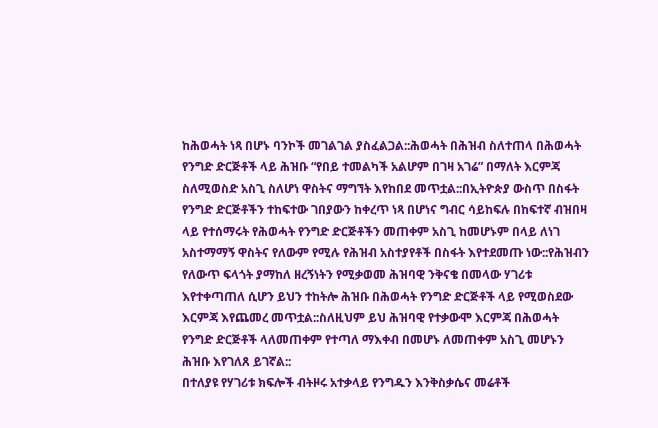ከሕወሓት ነጻ በሆኑ ባንኮች መገልገል ያስፈልጋል::ሕወሓት በሕዝብ ስለተጠላ በሕወሓት የንግድ ድርጅቶች ላይ ሕዝቡ “የበይ ተመልካች አልሆም በገዛ አገሬ” በማለት እርምጃ ስለሚወስድ አስጊ ስለሆነ ዋስትና ማግኘት እየከበደ መጥቷል::በኢትዮጵያ ውስጥ በስፋት የንግድ ድርጅቶችን ተከፍተው ገበያውን ከቀረጥ ነጻ በሆነና ግብር ሳይከፍሉ በከፍተኛ ብዝበዛ ላይ የተሰማሩት የሕወሓት የንግድ ድርጅቶችን መጠቀም አስጊ ከመሆኑም በላይ ለነገ አስተማማኝ ዋስትና የለውም የሚሉ የሕዝብ አስተያየቶች በስፋት እየተደመጡ ነው::የሕዝብን የለውጥ ፍላጎት ያማከለ ዘረኝነትን የሚቃወመ ሕዝባዊ ንቅናቄ በመላው ሃገሪቱ እየተቀጣጠለ ሲሆን ይህን ተከትሎ ሕዝቡ በሕወሓት የንግድ ድርጅቶች ላይ የሚወስደው እርምጃ እየጨመረ መጥቷል::ስለዚህም ይህ ሕዝባዊ የተቃውሞ እርምጃ በሕወሓት የንግድ ድርጅቶች ላለመጠቀም የተጣለ ማእቀብ በመሆኑ ለመጠቀም አስጊ መሆኑን ሕዝቡ እየገለጸ ይገኛል::
በተለያዩ የሃገሪቱ ክፍሎች ብትዞሩ አተቃላይ የንግዱን እንቅስቃሴና መሬቶች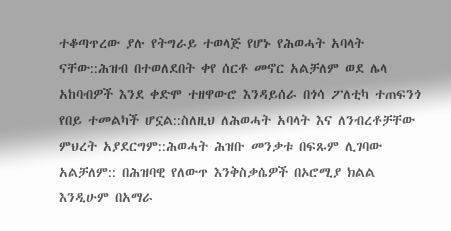ተቆጣጥረው ያሉ የትግራይ ተወላጅ የሆኑ የሕወሓት አባላት ናቸው::ሕዝብ በተወለደበት ቀየ ሰርቶ መኖር አልቻለም ወደ ሌላ አከባብዎች እንደ ቀድሞ ተዘዋውሮ እንዳይሰራ በጎሳ ፖለቲካ ተጠፍንጎ የበይ ተመልካች ሆኗል::ስለዚህ ለሕወሓት አባላት እና ለንብረቶቻቸው ምህረት አያደርግም::ሕወሓት ሕዝቡ መንቃቱ በፍጹም ሊገባው አልቻለም:: በሕዝባዊ የለውጥ እንቅስቃሴዎች በኦሮሚያ ክልል እንዲሁም በአማራ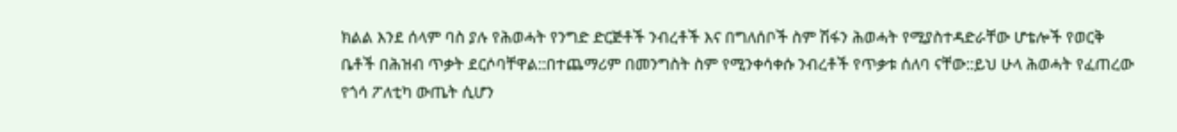ክልል እንደ ሰላም ባስ ያሉ የሕወሓት የንግድ ድርጅቶች ንብረቶች እና በግለሰቦች ስም ሽፋን ሕወሓት የሚያስተዳድራቸው ሆቴሎች የወርቅ ቤቶች በሕዝብ ጥቃት ደርሶባቸዋል::በተጨማሪም በመንግስት ስም የሚንቀሳቀሱ ንብረቶች የጥቃቱ ሰለባ ናቸው::ይህ ሁላ ሕወሓት የፈጠረው የጎሳ ፖለቲካ ውጤት ሲሆን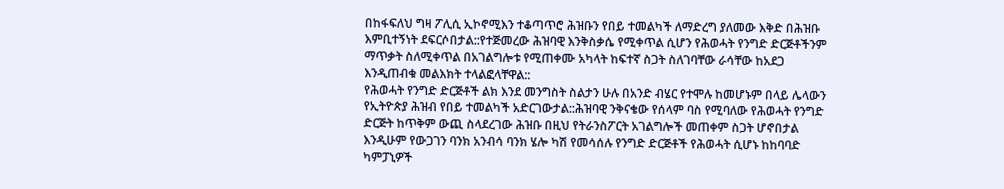በከፋፍለህ ግዛ ፖሊሲ ኢኮኖሚእን ተቆጣጥሮ ሕዝቡን የበይ ተመልካች ለማድረግ ያለመው እቅድ በሕዝቡ እምቢተኝነት ደፍርሶበታል::የተጅመረው ሕዝባዊ እንቅስቃሴ የሚቀጥል ሲሆን የሕወሓት የንግድ ድርጅቶችንም ማጥቃት ስለሚቀጥል በአገልግሎቱ የሚጠቀሙ አካላት ከፍተኛ ስጋት ስለገባቸው ራሳቸው ከአደጋ እንዲጠብቁ መልእክት ተላልፎላቸዋል::
የሕወሓት የንግድ ድርጅቶች ልክ እንደ መንግስት ስልታን ሁሉ በአንድ ብሄር የተሞሉ ከመሆኑም በላይ ሌላውን የኢትዮጵያ ሕዝብ የበይ ተመልካች አድርገውታል::ሕዝባዊ ንቅናቄው የሰላም ባስ የሚባለው የሕወሓት የንግድ ድርጅት ከጥቅም ውጪ ስላደረገው ሕዝቡ በዚህ የትራንስፖርት አገልግሎች መጠቀም ስጋት ሆኖበታል እንዲሁም የውጋገን ባንክ አንብሳ ባንክ ሄሎ ካሽ የመሳሰሉ የንግድ ድርጅቶች የሕወሓት ሲሆኑ ከከባባድ ካምፓኒዎች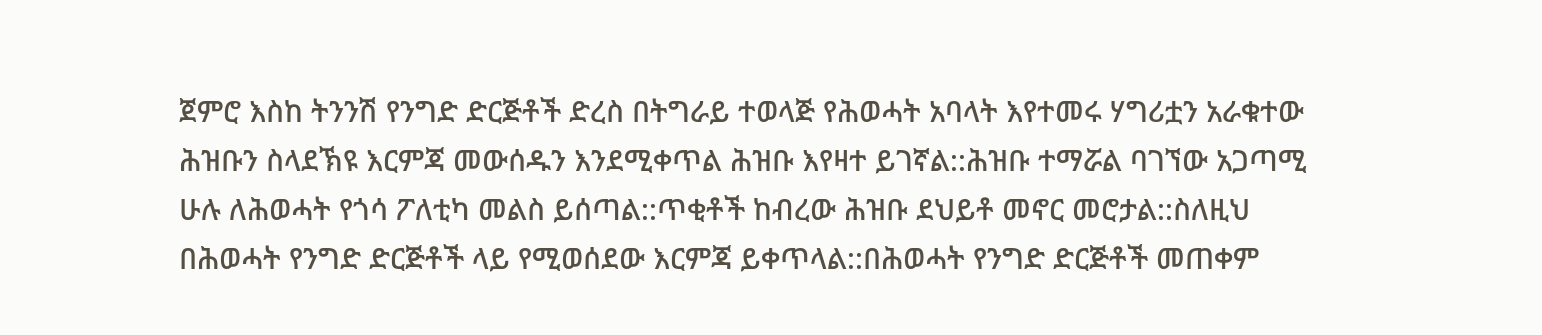ጀምሮ እስከ ትንንሽ የንግድ ድርጅቶች ድረስ በትግራይ ተወላጅ የሕወሓት አባላት እየተመሩ ሃግሪቷን አራቁተው ሕዝቡን ስላደኽዩ እርምጃ መውሰዱን እንደሚቀጥል ሕዝቡ እየዛተ ይገኛል::ሕዝቡ ተማሯል ባገኘው አጋጣሚ ሁሉ ለሕወሓት የጎሳ ፖለቲካ መልስ ይሰጣል::ጥቂቶች ከብረው ሕዝቡ ደህይቶ መኖር መሮታል::ስለዚህ በሕወሓት የንግድ ድርጅቶች ላይ የሚወሰደው እርምጃ ይቀጥላል::በሕወሓት የንግድ ድርጅቶች መጠቀም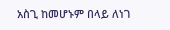አስጊ ከመሆኑም በላይ ለነገ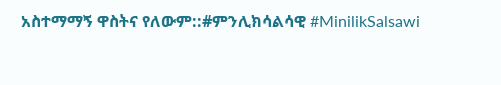አስተማማኝ ዋስትና የለውም::#ምንሊክሳልሳዊ #MinilikSalsawi